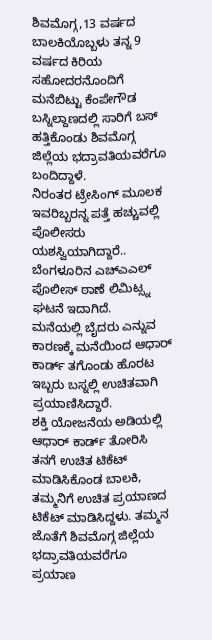ಶಿವಮೊಗ್ಗ,13 ವರ್ಷದ ಬಾಲಕಿಯೊಬ್ಬಳು ತನ್ನ 9 ವರ್ಷದ ಕಿರಿಯ ಸಹೋದರನೊಂದಿಗೆ ಮನೆಬಿಟ್ಟು ಕೆಂಪೇಗೌಡ ಬಸ್ನಿಲ್ದಾಣದಲ್ಲಿ ಸಾರಿಗೆ ಬಸ್ ಹತ್ತಿಕೊಂಡು ಶಿವಮೊಗ್ಗ ಜಿಲ್ಲೆಯ ಭದ್ರಾವತಿಯವರೆಗೂ ಬಂದಿದ್ದಾಳೆ.
ನಿರಂತರ ಟ್ರೇಸಿಂಗ್ ಮೂಲಕ ಇವರಿಬ್ಬರನ್ನ ಪತ್ತೆ ಹಚ್ಚುವಲ್ಲಿ ಪೊಲೀಸರು ಯಶಸ್ವಿಯಾಗಿದ್ದಾರೆ.. ಬೆಂಗಳೂರಿನ ಎಚ್ಎಎಲ್ ಪೊಲೀಸ್ ಠಾಣೆ ಲಿಮಿಟ್ಸ್ನ ಘಟನೆ ಇದಾಗಿದೆ.
ಮನೆಯಲ್ಲಿ ಬೈದರು ಎನ್ನುವ ಕಾರಣಕ್ಕೆ ಮನೆಯಿಂದ ಆಧಾರ್ ಕಾರ್ಡ್ ತಗೊಂಡು ಹೊರಟ ಇಬ್ಬರು ಬಸ್ನಲ್ಲಿ ಉಚಿತವಾಗಿ ಪ್ರಯಾಣಿಸಿದ್ದಾರೆ.
ಶಕ್ತಿ ಯೋಜನೆಯ ಅಡಿಯಲ್ಲಿ ಆಧಾರ್ ಕಾರ್ಡ್ ತೋರಿಸಿ ತನಗೆ ಉಚಿತ ಟಿಕೆಟ್ ಮಾಡಿಸಿಕೊಂಡ ಬಾಲಕಿ, ತಮ್ಮನಿಗೆ ಉಚಿತ ಪ್ರಯಾಣದ ಟಿಕೆಟ್ ಮಾಡಿಸಿದ್ದಳು. ತಮ್ಮನ ಜೊತೆಗೆ ಶಿವಮೊಗ್ಗ ಜಿಲ್ಲೆಯ ಭದ್ರಾವತಿಯವರೆಗೂ ಪ್ರಯಾಣ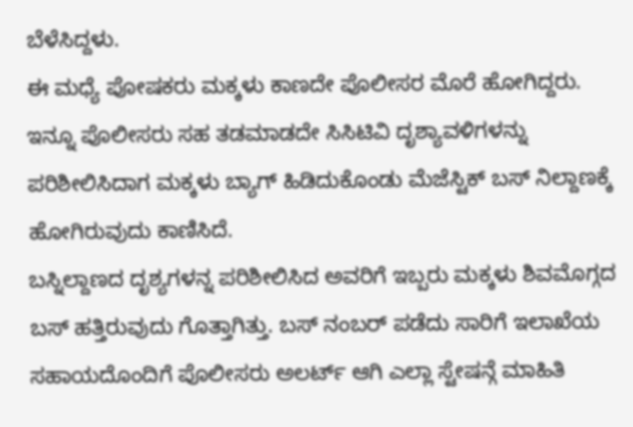ಬೆಳೆಸಿದ್ದಳು.
ಈ ಮಧ್ಯೆ ಪೋಷಕರು ಮಕ್ಕಳು ಕಾಣದೇ ಪೊಲೀಸರ ಮೊರೆ ಹೋಗಿದ್ದರು. ಇನ್ನೂ ಪೊಲೀಸರು ಸಹ ತಡಮಾಡದೇ ಸಿಸಿಟಿವಿ ದೃಶ್ಯಾವಳಿಗಳನ್ನು ಪರಿಶೀಲಿಸಿದಾಗ ಮಕ್ಕಳು ಬ್ಯಾಗ್ ಹಿಡಿದುಕೊಂಡು ಮೆಜೆಸ್ಟಿಕ್ ಬಸ್ ನಿಲ್ದಾಣಕ್ಕೆ ಹೋಗಿರುವುದು ಕಾಣಿಸಿದೆ.
ಬಸ್ನಿಲ್ದಾಣದ ದೃಶ್ಯಗಳನ್ನ ಪರಿಶೀಲಿಸಿದ ಅವರಿಗೆ ಇಬ್ಬರು ಮಕ್ಕಳು ಶಿವಮೊಗ್ಗದ ಬಸ್ ಹತ್ತಿರುವುದು ಗೊತ್ತಾಗಿತ್ತು. ಬಸ್ ನಂಬರ್ ಪಡೆದು ಸಾರಿಗೆ ಇಲಾಖೆಯ ಸಹಾಯದೊಂದಿಗೆ ಪೊಲೀಸರು ಅಲರ್ಟ್ ಆಗಿ ಎಲ್ಲಾ ಸ್ಟೇಷನ್ಗೆ ಮಾಹಿತಿ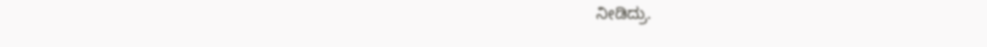ನೀಡಿದ್ರು.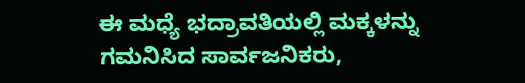ಈ ಮಧ್ಯೆ ಭದ್ರಾವತಿಯಲ್ಲಿ ಮಕ್ಕಳನ್ನು ಗಮನಿಸಿದ ಸಾರ್ವಜನಿಕರು,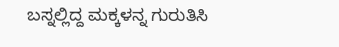ಬಸ್ನಲ್ಲಿದ್ದ ಮಕ್ಕಳನ್ನ ಗುರುತಿಸಿ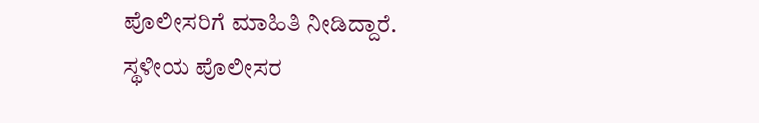ಪೊಲೀಸರಿಗೆ ಮಾಹಿತಿ ನೀಡಿದ್ದಾರೆ.
ಸ್ಥಳೀಯ ಪೊಲೀಸರ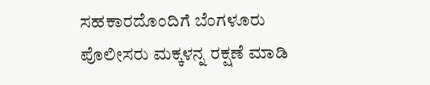ಸಹಕಾರದೊಂದಿಗೆ ಬೆಂಗಳೂರು ಪೊಲೀಸರು ಮಕ್ಕಳನ್ನ ರಕ್ಷಣೆ ಮಾಡಿ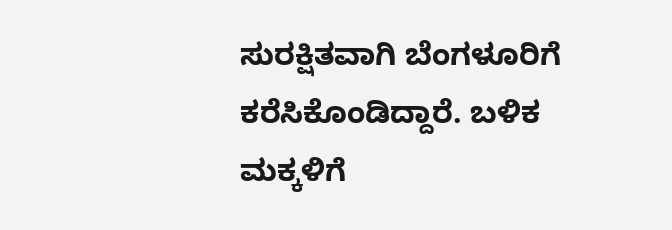ಸುರಕ್ಷಿತವಾಗಿ ಬೆಂಗಳೂರಿಗೆ ಕರೆಸಿಕೊಂಡಿದ್ದಾರೆ. ಬಳಿಕ ಮಕ್ಕಳಿಗೆ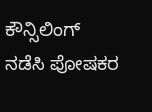ಕೌನ್ಸಿಲಿಂಗ್ ನಡೆಸಿ ಪೋಷಕರ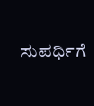ಸುಪರ್ಧಿಗೆ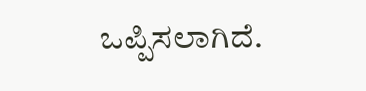ಒಪ್ಪಿಸಲಾಗಿದೆ.